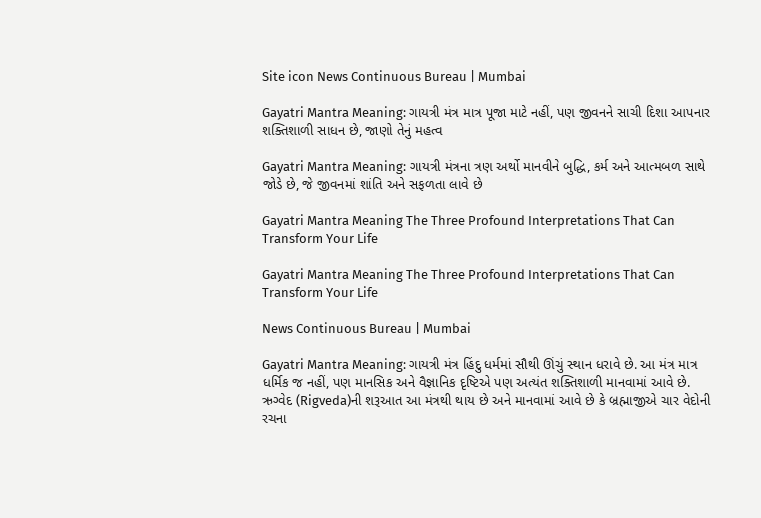Site icon News Continuous Bureau | Mumbai

Gayatri Mantra Meaning: ગાયત્રી મંત્ર માત્ર પૂજા માટે નહીં, પણ જીવનને સાચી દિશા આપનાર શક્તિશાળી સાધન છે, જાણો તેનું મહત્વ

Gayatri Mantra Meaning: ગાયત્રી મંત્રના ત્રણ અર્થો માનવીને બુદ્ધિ, કર્મ અને આત્મબળ સાથે જોડે છે, જે જીવનમાં શાંતિ અને સફળતા લાવે છે

Gayatri Mantra Meaning The Three Profound Interpretations That Can Transform Your Life

Gayatri Mantra Meaning The Three Profound Interpretations That Can Transform Your Life

News Continuous Bureau | Mumbai

Gayatri Mantra Meaning: ગાયત્રી મંત્ર હિંદુ ધર્મમાં સૌથી ઊંચું સ્થાન ધરાવે છે. આ મંત્ર માત્ર ધર્મિક જ નહીં, પણ માનસિક અને વૈજ્ઞાનિક દૃષ્ટિએ પણ અત્યંત શક્તિશાળી માનવામાં આવે છે. ઋગ્વેદ (Rigveda)ની શરૂઆત આ મંત્રથી થાય છે અને માનવામાં આવે છે કે બ્રહ્માજીએ ચાર વેદોની રચના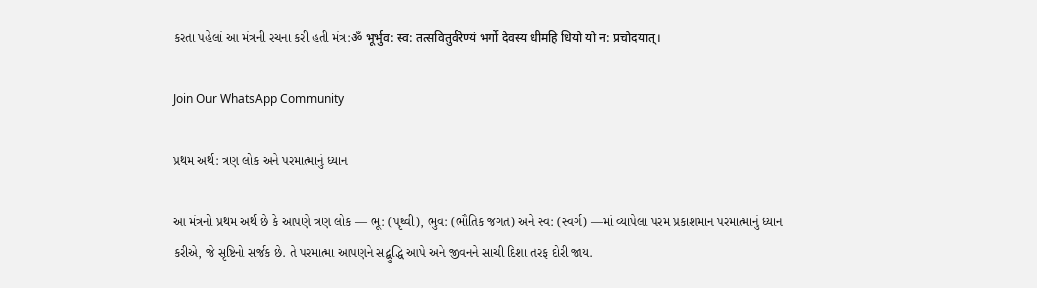કરતા પહેલાં આ મંત્રની રચના કરી હતી મંત્ર:ॐ भूर्भुव: स्व: तत्सवितुर्वरेण्यं भर्गो देवस्य धीमहि धियो यो न: प्रचोदयात्।

Join Our WhatsApp Community

પ્રથમ અર્થ: ત્રણ લોક અને પરમાત્માનું ધ્યાન

આ મંત્રનો પ્રથમ અર્થ છે કે આપણે ત્રણ લોક — ભૂ: (પૃથ્વી), ભુવ: (ભૌતિક જગત) અને સ્વ: (સ્વર્ગ) —માં વ્યાપેલા પરમ પ્રકાશમાન પરમાત્માનું ધ્યાન કરીએ, જે સૃષ્ટિનો સર્જક છે. તે પરમાત્મા આપણને સદ્બુદ્ધિ આપે અને જીવનને સાચી દિશા તરફ દોરી જાય.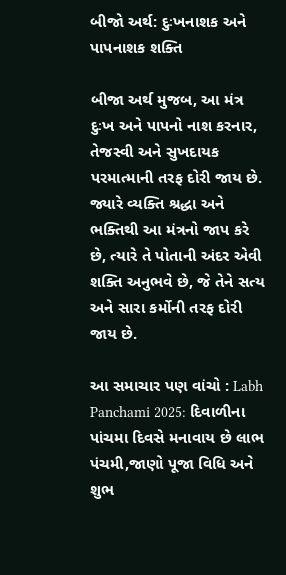બીજો અર્થ: દુઃખનાશક અને પાપનાશક શક્તિ

બીજા અર્થ મુજબ, આ મંત્ર દુઃખ અને પાપનો નાશ કરનાર, તેજસ્વી અને સુખદાયક પરમાત્માની તરફ દોરી જાય છે. જ્યારે વ્યક્તિ શ્રદ્ધા અને ભક્તિથી આ મંત્રનો જાપ કરે છે, ત્યારે તે પોતાની અંદર એવી શક્તિ અનુભવે છે, જે તેને સત્ય અને સારા કર્મોની તરફ દોરી જાય છે.

આ સમાચાર પણ વાંચો : Labh Panchami 2025: દિવાળીના પાંચમા દિવસે મનાવાય છે લાભ પંચમી,જાણો પૂજા વિધિ અને શુભ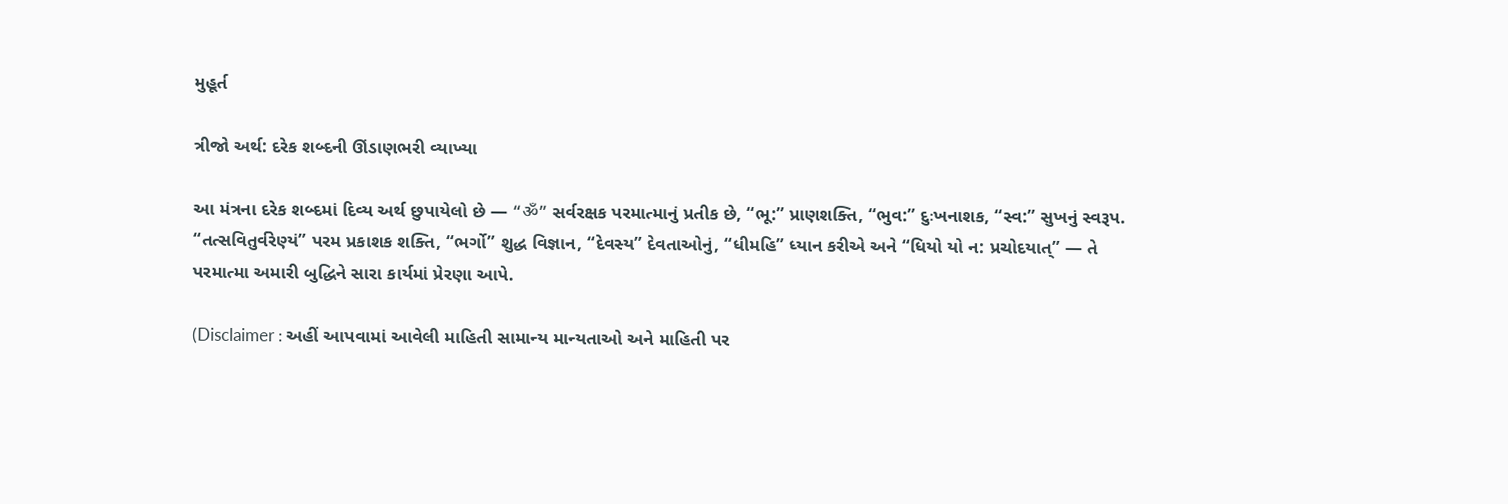મુહૂર્ત

ત્રીજો અર્થ: દરેક શબ્દની ઊંડાણભરી વ્યાખ્યા

આ મંત્રના દરેક શબ્દમાં દિવ્ય અર્થ છુપાયેલો છે — “ॐ” સર્વરક્ષક પરમાત્માનું પ્રતીક છે, “ભૂ:” પ્રાણશક્તિ, “ભુવ:” દુઃખનાશક, “સ્વ:” સુખનું સ્વરૂપ. “તત્સવિતુર્વરેણ્યં” પરમ પ્રકાશક શક્તિ, “ભર્ગો” શુદ્ધ વિજ્ઞાન, “દેવસ્ય” દેવતાઓનું, “ધીમહિ” ધ્યાન કરીએ અને “ધિયો યો ન: પ્રચોદયાત્” — તે પરમાત્મા અમારી બુદ્ધિને સારા કાર્યમાં પ્રેરણા આપે.

(Disclaimer : અહીં આપવામાં આવેલી માહિતી સામાન્ય માન્યતાઓ અને માહિતી પર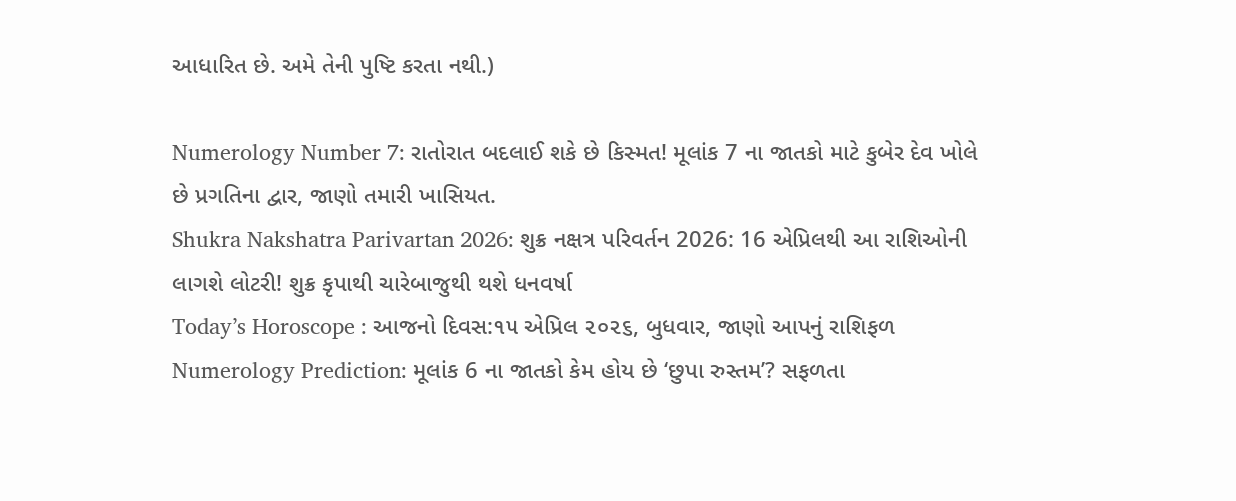આધારિત છે. અમે તેની પુષ્ટિ કરતા નથી.)

Numerology Number 7: રાતોરાત બદલાઈ શકે છે કિસ્મત! મૂલાંક 7 ના જાતકો માટે કુબેર દેવ ખોલે છે પ્રગતિના દ્વાર, જાણો તમારી ખાસિયત.
Shukra Nakshatra Parivartan 2026: શુક્ર નક્ષત્ર પરિવર્તન 2026: 16 એપ્રિલથી આ રાશિઓની લાગશે લોટરી! શુક્ર કૃપાથી ચારેબાજુથી થશે ધનવર્ષા
Today’s Horoscope : આજનો દિવસ:૧૫ એપ્રિલ ૨૦૨૬, બુધવાર, જાણો આપનું રાશિફળ
Numerology Prediction: મૂલાંક 6 ના જાતકો કેમ હોય છે ‘છુપા રુસ્તમ’? સફળતા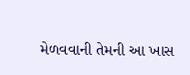મેળવવાની તેમની આ ખાસ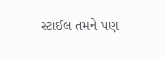સ્ટાઈલ તમને પણ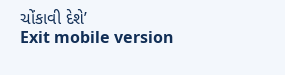ચોંકાવી દેશે’
Exit mobile version